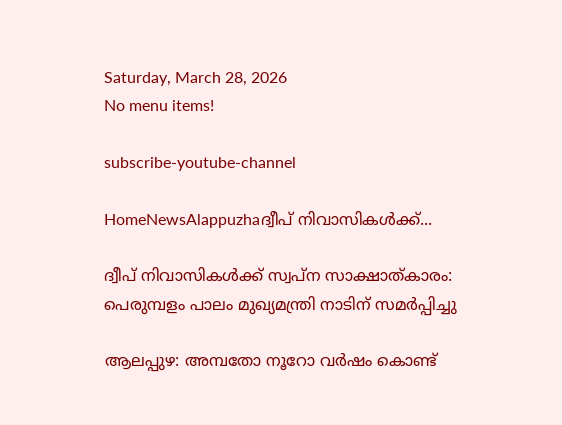Saturday, March 28, 2026
No menu items!

subscribe-youtube-channel

HomeNewsAlappuzhaദ്വീപ് നിവാസികള്‍ക്ക്...

ദ്വീപ് നിവാസികള്‍ക്ക് സ്വപ്ന സാക്ഷാത്കാരം: പെരുമ്പളം പാലം മുഖ്യമന്ത്രി നാടിന് സമര്‍പ്പിച്ചു

ആലപ്പുഴ: അമ്പതോ നൂറോ വര്‍ഷം കൊണ്ട്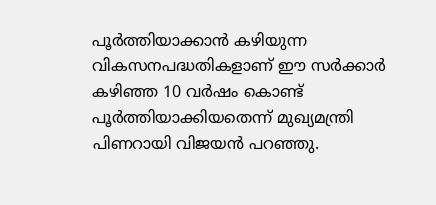പൂര്‍ത്തിയാക്കാന്‍ കഴിയുന്ന വികസനപദ്ധതികളാണ് ഈ സര്‍ക്കാര്‍ കഴിഞ്ഞ 10 വര്‍ഷം കൊണ്ട് പൂര്‍ത്തിയാക്കിയതെന്ന് മുഖ്യമന്ത്രി പിണറായി വിജയന്‍ പറഞ്ഞു.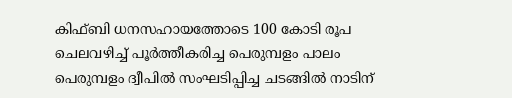കിഫ്ബി ധനസഹായത്തോടെ 100 കോടി രൂപ ചെലവഴിച്ച് പൂര്‍ത്തീകരിച്ച പെരുമ്പളം പാലം പെരുമ്പളം ദ്വീപില്‍ സംഘടിപ്പിച്ച ചടങ്ങില്‍ നാടിന്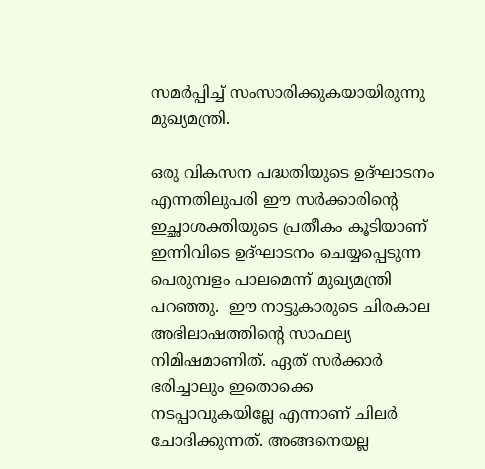സമര്‍പ്പിച്ച് സംസാരിക്കുകയായിരുന്നു മുഖ്യമന്ത്രി.

ഒരു വികസന പദ്ധതിയുടെ ഉദ്ഘാടനം എന്നതിലുപരി ഈ സര്‍ക്കാരിന്റെ ഇച്ഛാശക്തിയുടെ പ്രതീകം കൂടിയാണ് ഇന്നിവിടെ ഉദ്ഘാടനം ചെയ്യപ്പെടുന്ന പെരുമ്പളം പാലമെന്ന് മുഖ്യമന്ത്രി പറഞ്ഞു.  ഈ നാട്ടുകാരുടെ ചിരകാല അഭിലാഷത്തിന്റെ സാഫല്യ നിമിഷമാണിത്. ഏത് സര്‍ക്കാര്‍ ഭരിച്ചാലും ഇതൊക്കെ നടപ്പാവുകയില്ലേ എന്നാണ് ചിലര്‍ ചോദിക്കുന്നത്. അങ്ങനെയല്ല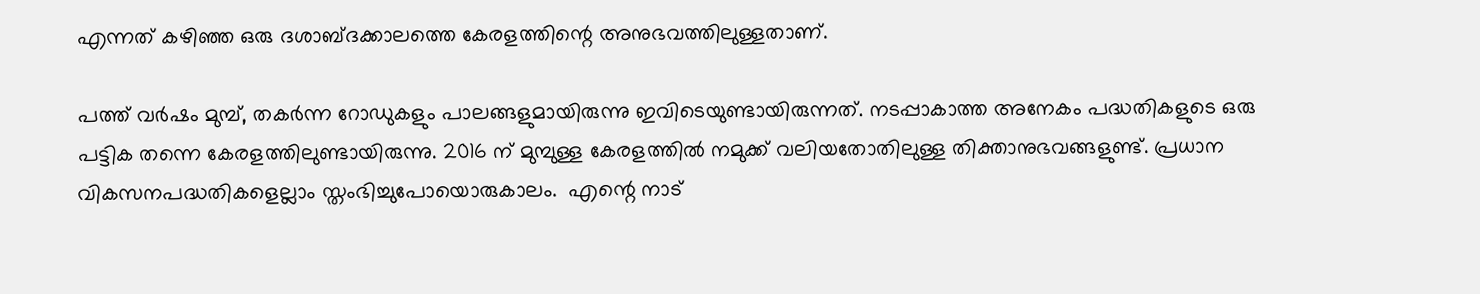എന്നത് കഴിഞ്ഞ ഒരു ദശാബ്ദക്കാലത്തെ കേരളത്തിന്റെ അനുഭവത്തിലുള്ളതാണ്.

പത്ത് വര്‍ഷം മുമ്പ്, തകര്‍ന്ന റോഡുകളും പാലങ്ങളുമായിരുന്നു ഇവിടെയുണ്ടായിരുന്നത്. നടപ്പാകാത്ത അനേകം പദ്ധതികളുടെ ഒരു പട്ടിക തന്നെ കേരളത്തിലുണ്ടായിരുന്നു. 2016 ന് മുമ്പുള്ള കേരളത്തില്‍ നമുക്ക് വലിയതോതിലുള്ള തിക്താനുഭവങ്ങളുണ്ട്. പ്രധാന വികസനപദ്ധതികളെല്ലാം സ്തംഭിച്ചുപോയൊരുകാലം.  എന്റെ നാട്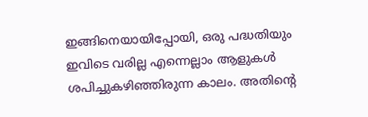ഇങ്ങിനെയായിപ്പോയി, ഒരു പദ്ധതിയും ഇവിടെ വരില്ല എന്നെല്ലാം ആളുകള്‍ ശപിച്ചുകഴിഞ്ഞിരുന്ന കാലം. അതിന്റെ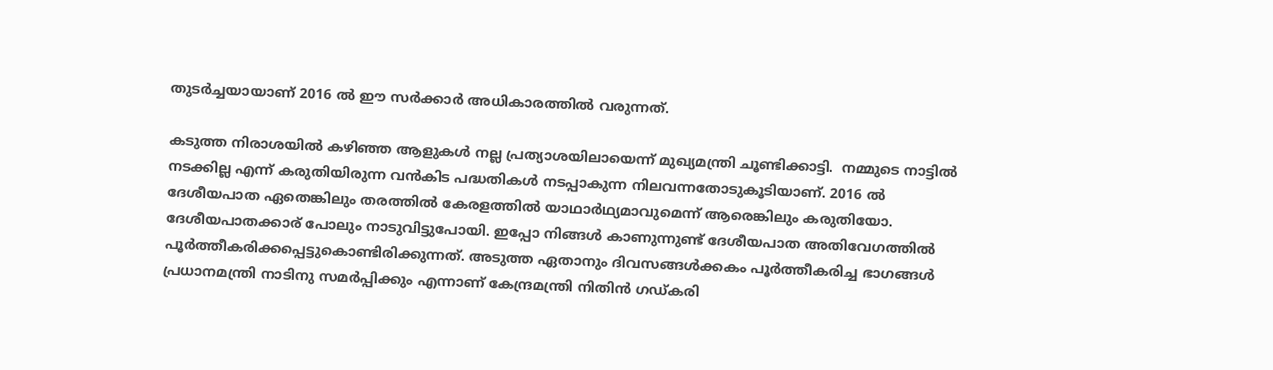തുടര്‍ച്ചയായാണ് 2016 ല്‍ ഈ സര്‍ക്കാര്‍ അധികാരത്തില്‍ വരുന്നത്.

കടുത്ത നിരാശയില്‍ കഴിഞ്ഞ ആളുകള്‍ നല്ല പ്രത്യാശയിലായെന്ന് മുഖ്യമന്ത്രി ചൂണ്ടിക്കാട്ടി.  നമ്മുടെ നാട്ടില്‍ നടക്കില്ല എന്ന് കരുതിയിരുന്ന വന്‍കിട പദ്ധതികള്‍ നടപ്പാകുന്ന നിലവന്നതോടുകൂടിയാണ്. 2016 ല്‍ ദേശീയപാത ഏതെങ്കിലും തരത്തില്‍ കേരളത്തില്‍ യാഥാര്‍ഥ്യമാവുമെന്ന് ആരെങ്കിലും കരുതിയോ. ദേശീയപാതക്കാര് പോലും നാടുവിട്ടുപോയി. ഇപ്പോ നിങ്ങള്‍ കാണുന്നുണ്ട് ദേശീയപാത അതിവേഗത്തില്‍ പൂര്‍ത്തീകരിക്കപ്പെട്ടുകൊണ്ടിരിക്കുന്നത്. അടുത്ത ഏതാനും ദിവസങ്ങള്‍ക്കകം പൂര്‍ത്തീകരിച്ച ഭാഗങ്ങള്‍ പ്രധാനമന്ത്രി നാടിനു സമര്‍പ്പിക്കും എന്നാണ് കേന്ദ്രമന്ത്രി നിതിന്‍ ഗഡ്കരി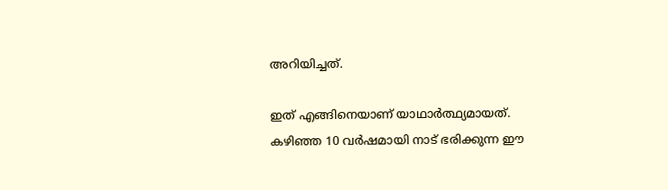അറിയിച്ചത്.

ഇത് എങ്ങിനെയാണ് യാഥാര്‍ത്ഥ്യമായത്. കഴിഞ്ഞ 10 വര്‍ഷമായി നാട് ഭരിക്കുന്ന ഈ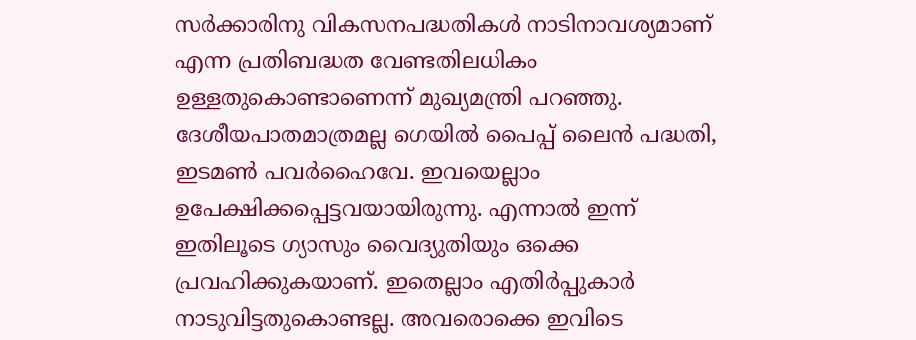സര്‍ക്കാരിനു വികസനപദ്ധതികള്‍ നാടിനാവശ്യമാണ് എന്ന പ്രതിബദ്ധത വേണ്ടതിലധികം ഉള്ളതുകൊണ്ടാണെന്ന് മുഖ്യമന്ത്രി പറഞ്ഞു. ദേശീയപാതമാത്രമല്ല ഗെയില്‍ പൈപ്പ് ലൈന്‍ പദ്ധതി, ഇടമണ്‍ പവര്‍ഹൈവേ. ഇവയെല്ലാം ഉപേക്ഷിക്കപ്പെട്ടവയായിരുന്നു. എന്നാല്‍ ഇന്ന് ഇതിലൂടെ ഗ്യാസും വൈദ്യുതിയും ഒക്കെ പ്രവഹിക്കുകയാണ്. ഇതെല്ലാം എതിര്‍പ്പുകാര്‍ നാടുവിട്ടതുകൊണ്ടല്ല. അവരൊക്കെ ഇവിടെ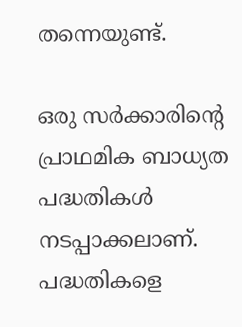തന്നെയുണ്ട്.

ഒരു സര്‍ക്കാരിന്റെ പ്രാഥമിക ബാധ്യത പദ്ധതികള്‍ നടപ്പാക്കലാണ്. പദ്ധതികളെ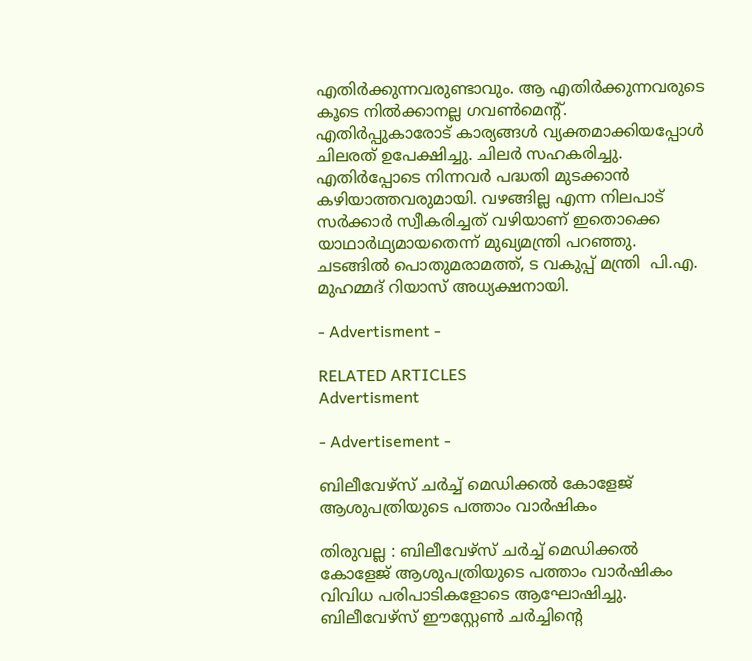എതിര്‍ക്കുന്നവരുണ്ടാവും. ആ എതിര്‍ക്കുന്നവരുടെ കൂടെ നില്‍ക്കാനല്ല ഗവണ്‍മെന്റ്. എതിര്‍പ്പുകാരോട് കാര്യങ്ങള്‍ വ്യക്തമാക്കിയപ്പോള്‍ ചിലരത് ഉപേക്ഷിച്ചു. ചിലര്‍ സഹകരിച്ചു. എതിര്‍പ്പോടെ നിന്നവര്‍ പദ്ധതി മുടക്കാന്‍ കഴിയാത്തവരുമായി. വഴങ്ങില്ല എന്ന നിലപാട് സര്‍ക്കാര്‍ സ്വീകരിച്ചത് വഴിയാണ് ഇതൊക്കെ യാഥാര്‍ഥ്യമായതെന്ന് മുഖ്യമന്ത്രി പറഞ്ഞു. ചടങ്ങില്‍ പൊതുമരാമത്ത്, ട വകുപ്പ് മന്ത്രി  പി.എ. മുഹമ്മദ് റിയാസ് അധ്യക്ഷനായി.

- Advertisment -

RELATED ARTICLES
Advertisment

- Advertisement -

ബിലീവേഴ്സ് ചർച്ച് മെഡിക്കൽ കോളേജ് ആശുപത്രിയുടെ പത്താം വാർഷികം

തിരുവല്ല : ബിലീവേഴ്സ് ചർച്ച് മെഡിക്കൽ കോളേജ് ആശുപത്രിയുടെ പത്താം വാർഷികം വിവിധ പരിപാടികളോടെ ആഘോഷിച്ചു. ബിലീവേഴ്സ് ഈസ്റ്റേൺ ചർച്ചിന്റെ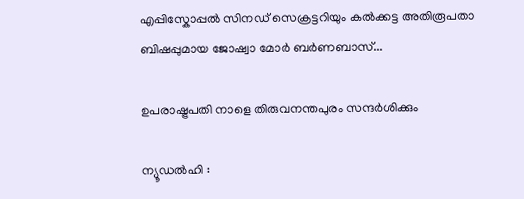എപ്പിസ്കോപ്പൽ സിനഡ് സെക്രട്ടറിയും കൽക്കട്ട അതിരൂപതാ ബിഷപ്പുമായ ജോഷ്വാ മോർ ബർണബാസ്...

ഉപരാഷ്ട്രപതി നാളെ തിരുവനന്തപുരം സന്ദർശിക്കും

ന്യൂഡൽഹി :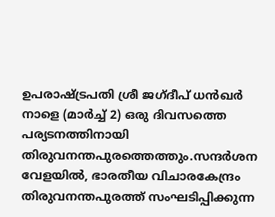ഉപരാഷ്ട്രപതി ശ്രീ ജഗ്ദീപ് ധൻഖർ നാളെ (മാർച്ച് 2) ഒരു ദിവസത്തെ പര്യടനത്തിനായി തിരുവനന്തപുരത്തെത്തും.സന്ദർശന വേളയിൽ, ഭാരതീയ വിചാരകേന്ദ്രം തിരുവനന്തപുരത്ത് സംഘടിപ്പിക്കുന്ന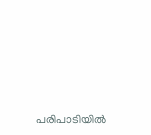പരിപാടിയിൽ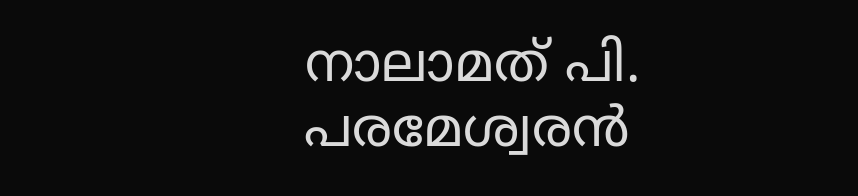നാലാമത് പി. പരമേശ്വരൻ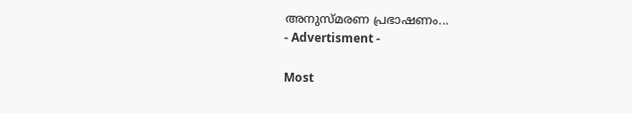അനുസ്മരണ പ്രഭാഷണം...
- Advertisment -

Most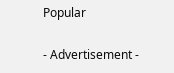Popular

- Advertisement -